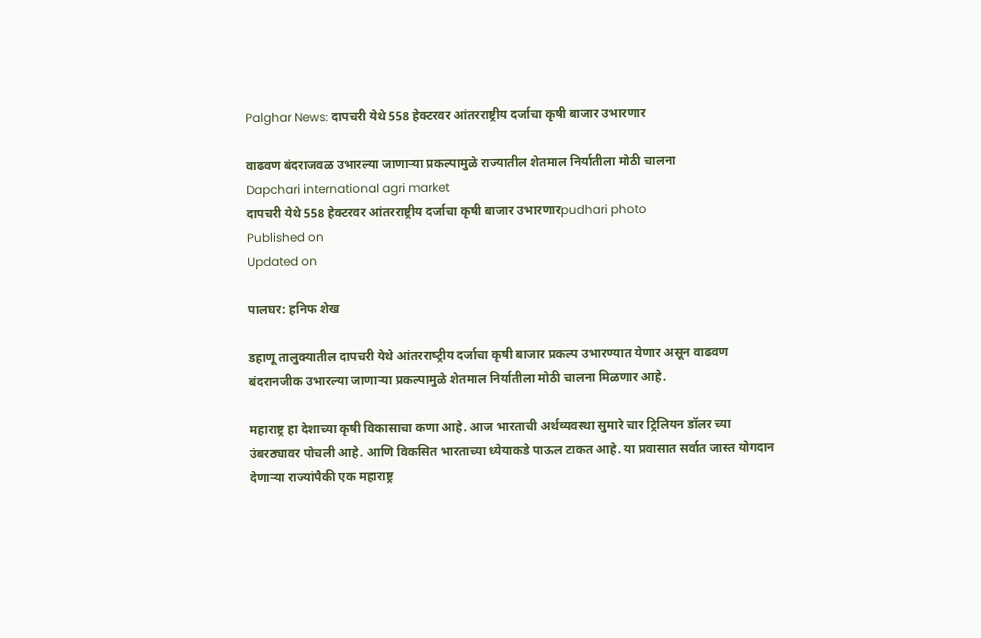Palghar News: दापचरी येथे 558 हेक्टरवर आंतरराष्ट्रीय दर्जाचा कृषी बाजार उभारणार

वाढवण बंदराजवळ उभारल्या जाणाऱ्या प्रकल्पामुळे राज्यातील शेतमाल निर्यातीला मोठी चालना
Dapchari international agri market
दापचरी येथे 558 हेक्टरवर आंतरराष्ट्रीय दर्जाचा कृषी बाजार उभारणारpudhari photo
Published on
Updated on

पालघर: हनिफ शेख

डहाणू तालुक्यातील दापचरी येथे आंतरराष्‍ट्रीय दर्जाचा कृषी बाजार प्रकल्प उभारण्‍यात येणार असून वाढवण बंदरानजीक उभारल्या जाणाऱ्या प्रकल्पामुळे शेतमाल निर्यातीला मोठी चालना मिळणार आहे.

महाराष्ट्र हा देशाच्या कृषी विकासाचा कणा आहे. आज भारताची अर्थव्यवस्था सुमारे चार ट्रिलियन डॉलर च्या उंबरठ्यावर पोचली आहे. आणि विकसित भारताच्या ध्येयाकडे पाऊल टाकत आहे. या प्रवासात सर्वात जास्त योगदान देणाऱ्या राज्यांपैकी एक महाराष्ट्र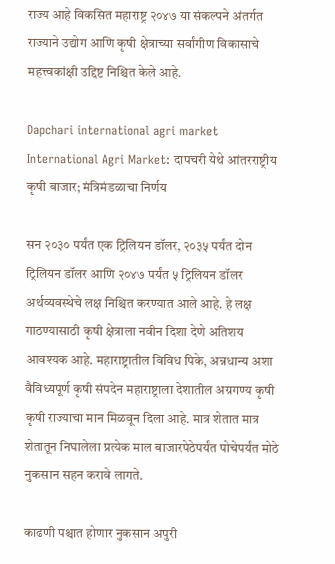राज्य आहे विकसित महाराष्ट्र २०४७ या संकल्पने अंतर्गत राज्याने उद्योग आणि कृषी क्षेत्राच्या सर्वांगीण विकासाचे महत्त्वकांक्षी उद्दिष्ट निश्चित केले आहे.

Dapchari international agri market
International Agri Market: दापचरी येथे आंतरराष्ट्रीय कृषी बाजार; मंत्रिमंडळाचा निर्णय

सन २०३० पर्यंत एक ट्रिलियन डॉलर, २०३५ पर्यंत दोन ट्रिलियन डॉलर आणि २०४७ पर्यंत ५ ट्रिलियन डॉलर अर्थव्यवस्थेचे लक्ष निश्चित करण्यात आले आहे. हे लक्ष गाठण्यासाठी कृषी क्षेत्राला नवीन दिशा देणे अतिशय आवश्यक आहे. महाराष्ट्रातील विविध पिके, अन्नधान्य अशा वैविध्यपूर्ण कृषी संपदेन महाराष्ट्राला देशातील अग्रगण्य कृषी कृषी राज्याचा मान मिळवून दिला आहे. मात्र शेतात मात्र शेतातून निघालेला प्रत्येक माल बाजारपेठेपर्यंत पोचेपर्यंत मोठे नुकसान सहन करावे लागते.

काढणी पश्चात होणार नुकसान अपुरी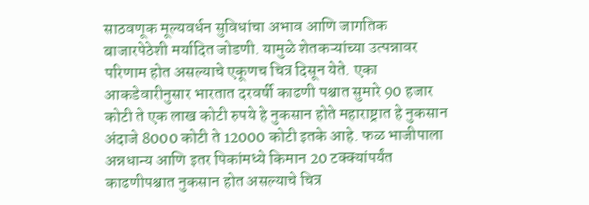साठवणूक मूल्यवर्धन सुविधांचा अभाव आणि जागतिक बाजारपेठेशी मर्यादित जोडणी. यामुळे शेतकऱ्यांच्या उत्पन्नावर परिणाम होत असल्याचे एकूणच चित्र दिसून येते. एका आकडेवारीनुसार भारतात दरवर्षी काढणी पश्चात सुमारे 90 हजार कोटी ते एक लाख कोटी रुपये हे नुकसान होते महाराष्ट्रात हे नुकसान अंदाजे 8000 कोटी ते 12000 कोटी इतके आहे. फळ भाजीपाला अन्नधान्य आणि इतर पिकांमध्ये किमान 20 टक्क्यांपर्यंत काढणीपश्चात नुकसान होत असल्याचे चित्र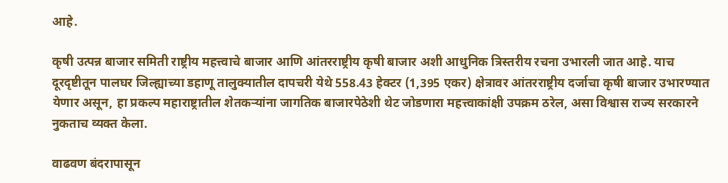आहे.

कृषी उत्पन्न बाजार समिती राष्ट्रीय महत्त्वाचे बाजार आणि आंतरराष्ट्रीय कृषी बाजार अशी आधुनिक त्रिस्तरीय रचना उभारली जात आहे. याच दूरदृष्टीतून पालघर जिल्ह्याच्या डहाणू तालुक्यातील दापचरी येथे 558.43 हेक्टर (1,395 एकर) क्षेत्रावर आंतरराष्ट्रीय दर्जाचा कृषी बाजार उभारण्यात येणार असून, हा प्रकल्प महाराष्ट्रातील शेतकऱ्यांना जागतिक बाजारपेठेशी थेट जोडणारा महत्त्वाकांक्षी उपक्रम ठरेल, असा विश्वास राज्य सरकारने नुकताच व्यक्त केला.

वाढवण बंदरापासून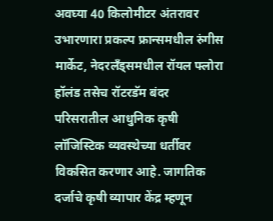अवघ्या 40 किलोमीटर अंतरावर उभारणारा प्रकल्प फ्रान्समधील रुंगीस मार्केट, नेदरलँड्समधील रॉयल फ्लोरा हॉलंड तसेच रॉटरडॅम बंदर परिसरातील आधुनिक कृषी लॉजिस्टिक व्यवस्थेच्या धर्तीवर विकसित करणार आहे. जागतिक दर्जाचे कृषी व्यापार केंद्र म्हणून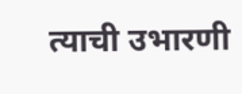त्याची उभारणी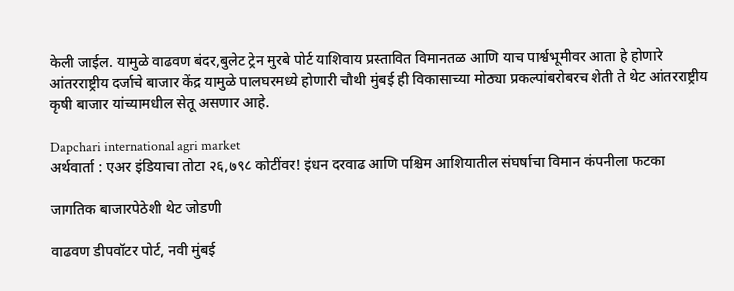केली जाईल. यामुळे वाढवण बंदर,बुलेट ट्रेन मुरबे पोर्ट याशिवाय प्रस्तावित विमानतळ आणि याच पार्श्वभूमीवर आता हे होणारे आंतरराष्ट्रीय दर्जाचे बाजार केंद्र यामुळे पालघरमध्ये होणारी चौथी मुंबई ही विकासाच्या मोठ्या प्रकल्पांबरोबरच शेती ते थेट आंतरराष्ट्रीय कृषी बाजार यांच्यामधील सेतू असणार आहे.

Dapchari international agri market
अर्थवार्ता : एअर इंडियाचा तोटा २६,७९८ कोटींवर! इंधन दरवाढ आणि पश्चिम आशियातील संघर्षाचा विमान कंपनीला फटका

जागतिक बाजारपेठेशी थेट जोडणी

वाढवण डीपवॉटर पोर्ट, नवी मुंबई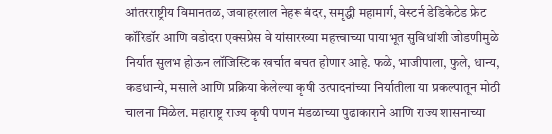आंतरराष्ट्रीय विमानतळ, जवाहरलाल नेहरू बंदर, समृद्धी महामार्ग, वेस्टर्न डेडिकेटेड फ्रेट कॉरिडॉर आणि वडोदरा एक्सप्रेस वे यांसारख्या महत्त्वाच्या पायाभूत सुविधांशी जोडणीमुळे निर्यात सुलभ होऊन लॉजिस्टिक खर्चात बचत होणार आहे. फळे, भाजीपाला, फुले, धान्य, कडधान्ये, मसाले आणि प्रक्रिया केलेल्या कृषी उत्पादनांच्या निर्यातीला या प्रकल्पातून मोठी चालना मिळेल. महाराष्ट्र राज्य कृषी पणन मंडळाच्या पुढाकाराने आणि राज्य शासनाच्या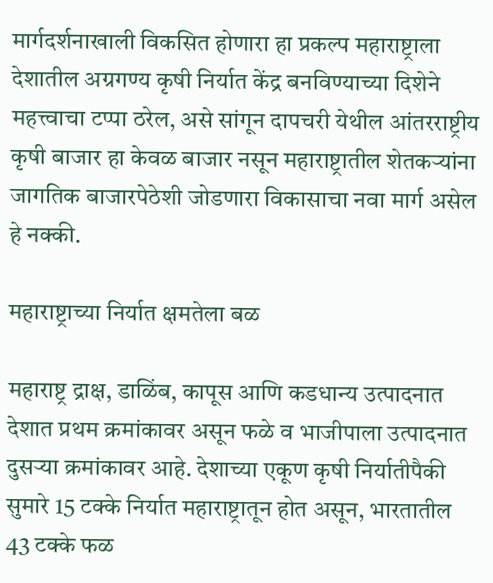मार्गदर्शनाखाली विकसित होणारा हा प्रकल्प महाराष्ट्राला देशातील अग्रगण्य कृषी निर्यात केंद्र बनविण्याच्या दिशेने महत्त्वाचा टप्पा ठरेल, असे सांगून दापचरी येथील आंतरराष्ट्रीय कृषी बाजार हा केवळ बाजार नसून महाराष्ट्रातील शेतकऱ्यांना जागतिक बाजारपेठेशी जोडणारा विकासाचा नवा मार्ग असेल हे नक्की.

महाराष्ट्राच्या निर्यात क्षमतेला बळ

महाराष्ट्र द्राक्ष, डाळिंब, कापूस आणि कडधान्य उत्पादनात देशात प्रथम क्रमांकावर असून फळे व भाजीपाला उत्पादनात दुसऱ्या क्रमांकावर आहे. देशाच्या एकूण कृषी निर्यातीपैकी सुमारे 15 टक्के निर्यात महाराष्ट्रातून होत असून, भारतातील 43 टक्के फळ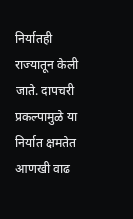निर्यातही राज्यातून केली जाते. दापचरी प्रकल्पामुळे या निर्यात क्षमतेत आणखी वाढ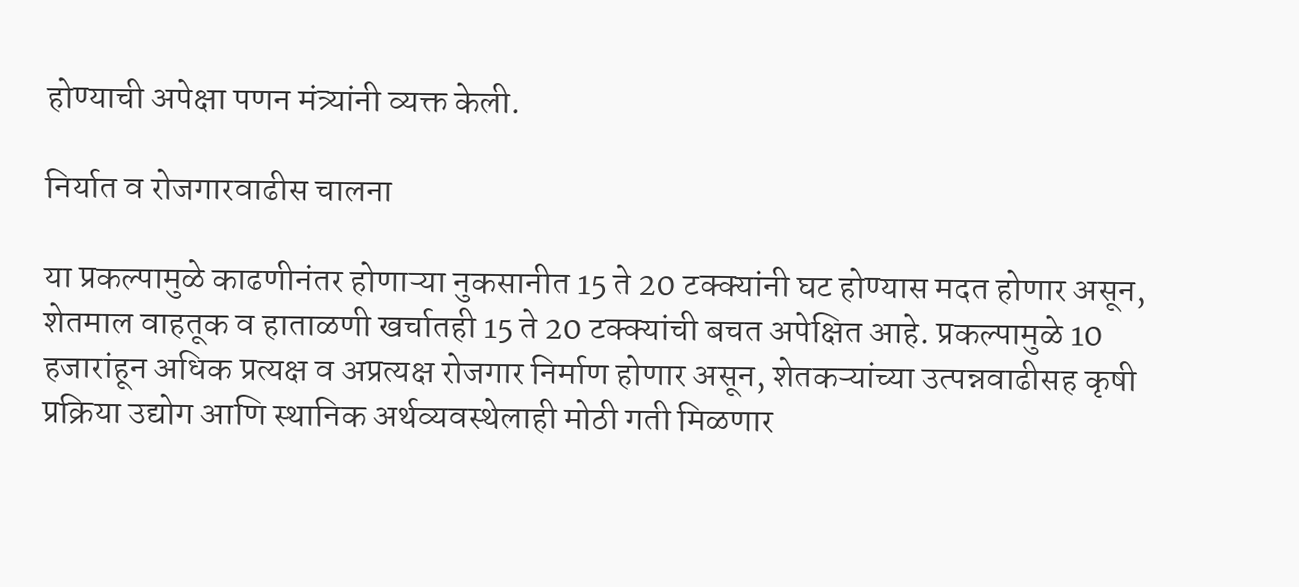होण्याची अपेक्षा पणन मंत्र्यांनी व्यक्त केली.

निर्यात व रोजगारवाढीस चालना

या प्रकल्पामुळे काढणीनंतर होणाऱ्या नुकसानीत 15 ते 20 टक्क्यांनी घट होण्यास मदत होणार असून, शेतमाल वाहतूक व हाताळणी खर्चातही 15 ते 20 टक्क्यांची बचत अपेक्षित आहे. प्रकल्पामुळे 10 हजारांहून अधिक प्रत्यक्ष व अप्रत्यक्ष रोजगार निर्माण होणार असून, शेतकऱ्यांच्या उत्पन्नवाढीसह कृषी प्रक्रिया उद्योग आणि स्थानिक अर्थव्यवस्थेलाही मोठी गती मिळणार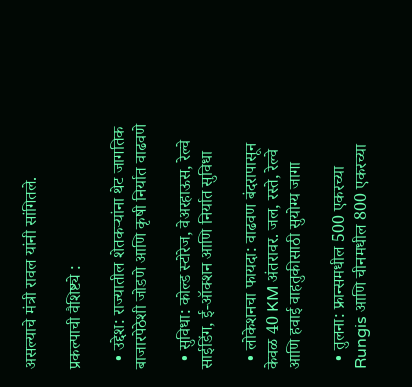असल्याचे मंत्री रावल यांनी सांगितले.

प्रकल्पाची वैशिष्ट्ये :

  • उद्देश: राज्यातील शेतकऱ्यांना थेट जागतिक बाजारपेठेशी जोडणे आणि कृषी निर्यात वाढवणे

  • सुविधा: कोल्ड स्टोरेज, वेअरहाऊस, रेल्वे साईडिंग, ई-ऑक्शन आणि निर्यात सुविधा

  • लोकेशनचा फायदा: वाढवण बंदरापासून केवळ 40 KM अंतरावर. जल, रस्ते, रेल्वे आणि हवाई वाहतुकीसाठी सुयोग्य जागा

  • तुलना: फ्रान्समधील 500 एकरच्या Rungis आणि चीनमधील 800 एकरच्या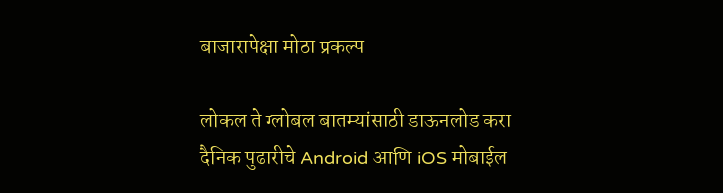बाजारापेक्षा मोठा प्रकल्प

लोकल ते ग्लोबल बातम्यांसाठी डाऊनलोड करा दैनिक पुढारीचे Android आणि iOS मोबाईल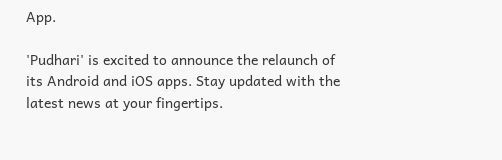App.

'Pudhari' is excited to announce the relaunch of its Android and iOS apps. Stay updated with the latest news at your fingertips.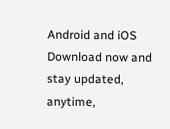Android and iOS Download now and stay updated, anytime,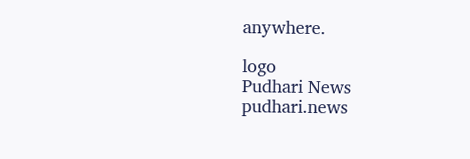anywhere.

logo
Pudhari News
pudhari.news